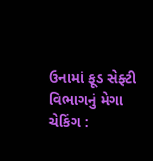ઉનામાં ફૂડ સેફ્ટી વિભાગનું મેગા ચેકિંગ :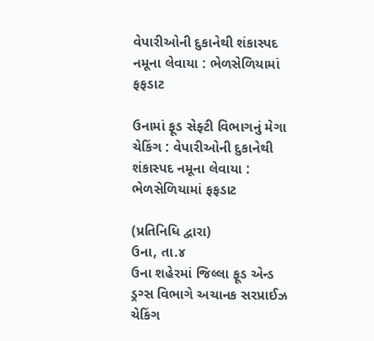વેપારીઓની દુકાનેથી શંકાસ્પદ નમૂના લેવાયા : ભેળસેળિયામાં ફફડાટ

ઉનામાં ફૂડ સેફ્ટી વિભાગનું મેગા ચેકિંગ : વેપારીઓની દુકાનેથી શંકાસ્પદ નમૂના લેવાયા : ભેળસેળિયામાં ફફડાટ

(પ્રતિનિધિ દ્વારા)
ઉના, તા.૪
ઉના શહેરમાં જિલ્લા ફૂડ એન્ડ ડ્રગ્સ વિભાગે અચાનક સરપ્રાઈઝ ચેકિંગ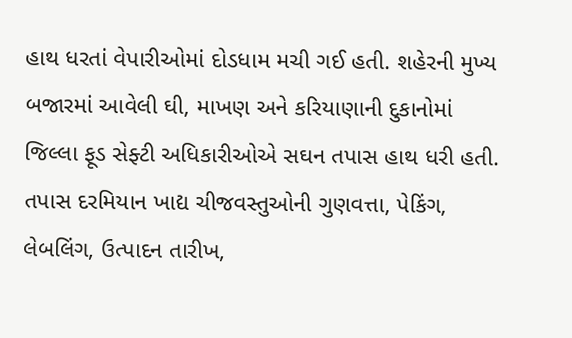હાથ ધરતાં વેપારીઓમાં દોડધામ મચી ગઈ હતી. શહેરની મુખ્ય બજારમાં આવેલી ઘી, માખણ અને કરિયાણાની દુકાનોમાં જિલ્લા ફૂડ સેફ્ટી અધિકારીઓએ સઘન તપાસ હાથ ધરી હતી. તપાસ દરમિયાન ખાદ્ય ચીજવસ્તુઓની ગુણવત્તા, પેકિંગ, લેબલિંગ, ઉત્પાદન તારીખ,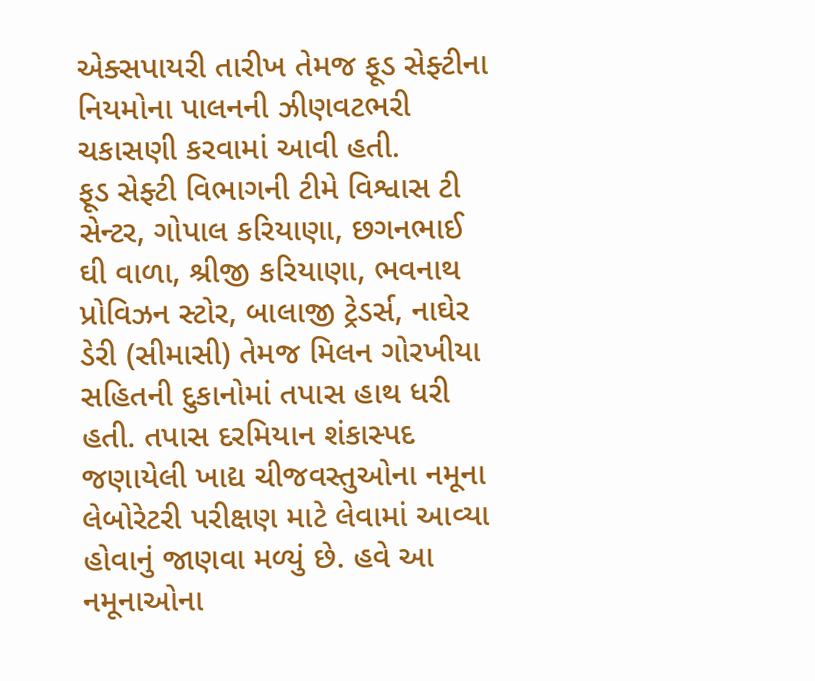એક્સપાયરી તારીખ તેમજ ફૂડ સેફ્ટીના નિયમોના પાલનની ઝીણવટભરી ચકાસણી કરવામાં આવી હતી.
ફૂડ સેફ્ટી વિભાગની ટીમે વિશ્વાસ ટી સેન્ટર, ગોપાલ કરિયાણા, છગનભાઈ ઘી વાળા, શ્રીજી કરિયાણા, ભવનાથ પ્રોવિઝન સ્ટોર, બાલાજી ટ્રેડર્સ, નાઘેર ડેરી (સીમાસી) તેમજ મિલન ગોરખીયા સહિતની દુકાનોમાં તપાસ હાથ ધરી હતી. તપાસ દરમિયાન શંકાસ્પદ જણાયેલી ખાદ્ય ચીજવસ્તુઓના નમૂના લેબોરેટરી પરીક્ષણ માટે લેવામાં આવ્યા હોવાનું જાણવા મળ્યું છે. હવે આ નમૂનાઓના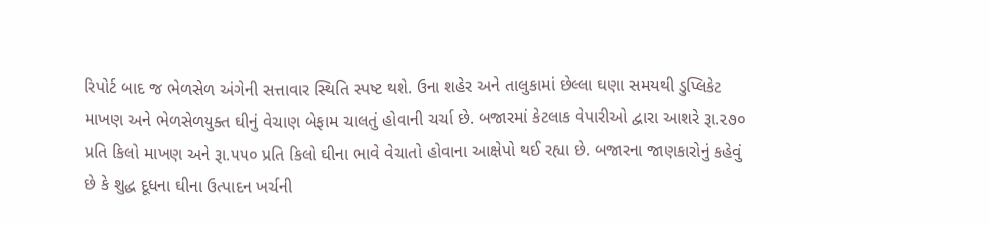રિપોર્ટ બાદ જ ભેળસેળ અંગેની સત્તાવાર સ્થિતિ સ્પષ્ટ થશે. ઉના શહેર અને તાલુકામાં છેલ્લા ઘણા સમયથી ડુપ્લિકેટ માખણ અને ભેળસેળયુક્ત ઘીનું વેચાણ બેફામ ચાલતું હોવાની ચર્ચા છે. બજારમાં કેટલાક વેપારીઓ દ્વારા આશરે રૂા.૨૭૦ પ્રતિ કિલો માખણ અને રૂા.૫૫૦ પ્રતિ કિલો ઘીના ભાવે વેચાતો હોવાના આક્ષેપો થઈ રહ્યા છે. બજારના જાણકારોનું કહેવું છે કે શુદ્ધ દૂધના ઘીના ઉત્પાદન ખર્ચની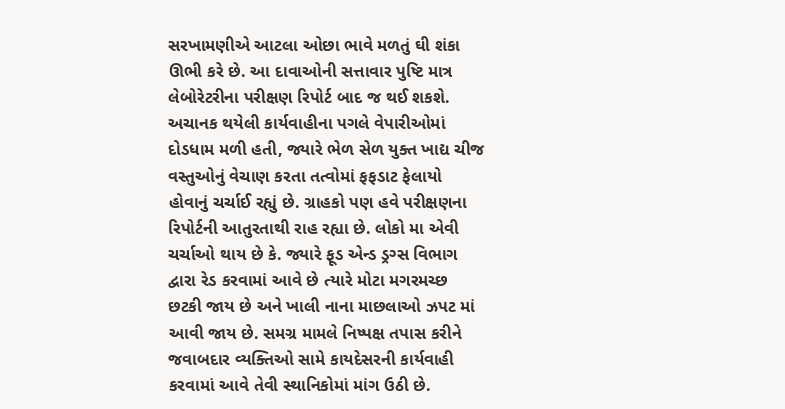સરખામણીએ આટલા ઓછા ભાવે મળતું ઘી શંકા ઊભી કરે છે. આ દાવાઓની સત્તાવાર પુષ્ટિ માત્ર લેબોરેટરીના પરીક્ષણ રિપોર્ટ બાદ જ થઈ શકશે. અચાનક થયેલી કાર્યવાહીના પગલે વેપારીઓમાં દોડધામ મળી હતી, જ્યારે ભેળ સેળ યુક્ત ખાદ્ય ચીજ વસ્તુઓનું વેચાણ કરતા તત્વોમાં ફફડાટ ફેલાયો હોવાનું ચર્ચાઈ રહ્યું છે. ગ્રાહકો પણ હવે પરીક્ષણના રિપોર્ટની આતુરતાથી રાહ રહ્યા છે. લોકો મા એવી ચર્ચાઓ થાય છે કે. જ્યારે ફૂડ એન્ડ ડ્રગ્સ વિભાગ દ્વારા રેડ કરવામાં આવે છે ત્યારે મોટા મગરમચ્છ છટકી જાય છે અને ખાલી નાના માછલાઓ ઝપટ માં આવી જાય છે. સમગ્ર મામલે નિષ્પક્ષ તપાસ કરીને જવાબદાર વ્યક્તિઓ સામે કાયદેસરની કાર્યવાહી કરવામાં આવે તેવી સ્થાનિકોમાં માંગ ઉઠી છે.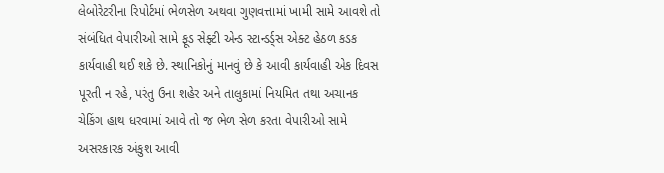લેબોરેટરીના રિપોર્ટમાં ભેળસેળ અથવા ગુણવત્તામાં ખામી સામે આવશે તો સંબંધિત વેપારીઓ સામે ફૂડ સેફ્ટી એન્ડ સ્ટાન્ડર્ડ્સ એક્ટ હેઠળ કડક કાર્યવાહી થઈ શકે છે. સ્થાનિકોનું માનવું છે કે આવી કાર્યવાહી એક દિવસ પૂરતી ન રહે, પરંતુ ઉના શહેર અને તાલુકામાં નિયમિત તથા અચાનક ચેકિંગ હાથ ધરવામાં આવે તો જ ભેળ સેળ કરતા વેપારીઓ સામે અસરકારક અંકુશ આવી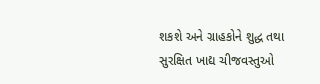શકશે અને ગ્રાહકોને શુદ્ધ તથા સુરક્ષિત ખાદ્ય ચીજવસ્તુઓ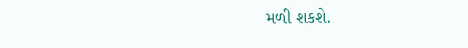મળી શકશે.